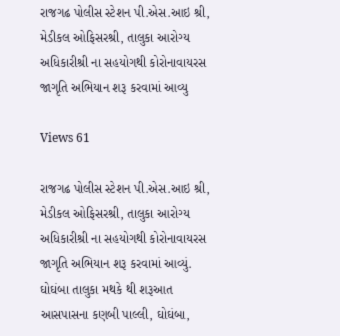રાજગઢ પોલીસ સ્ટેશન પી.એસ.આઇ શ્રી, મેડીકલ ઓફિસરશ્રી, તાલુકા આરોગ્ય અધિકારીશ્રી ના સહયોગથી કોરોનાવાયરસ જાગૃતિ અભિયાન શરૂ કરવામાં આવ્યુ

Views 61

રાજગઢ પોલીસ સ્ટેશન પી.એસ.આઇ શ્રી, મેડીકલ ઓફિસરશ્રી, તાલુકા આરોગ્ય અધિકારીશ્રી ના સહયોગથી કોરોનાવાયરસ જાગૃતિ અભિયાન શરૂ કરવામાં આવ્યું.
ઘોઘંબા તાલુકા મથકે થી શરૂઆત
આસપાસના કણબી પાલ્લી, ઘોઘંબા,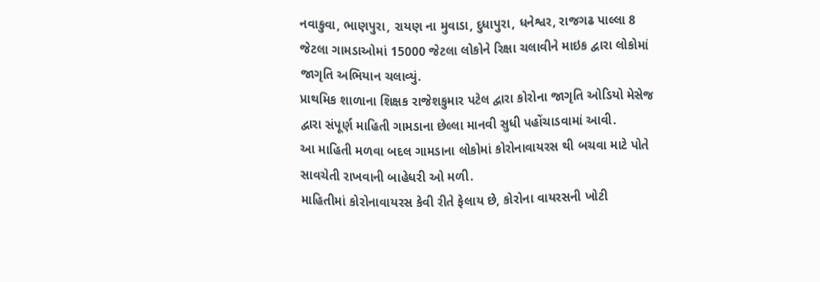નવાકુવા, ભાણપુરા, રાયણ ના મુવાડા, દુધાપુરા, ધનેશ્વર, રાજગઢ પાલ્લા 8 જેટલા ગામડાઓમાં 15000 જેટલા લોકોને રિક્ષા ચલાવીને માઇક દ્વારા લોકોમાં જાગૃતિ અભિયાન ચલાવ્યું.
પ્રાથમિક શાળાના શિક્ષક રાજેશકુમાર પટેલ દ્વારા કોરોના જાગૃતિ ઓડિયો મેસેજ દ્વારા સંપૂર્ણ માહિતી ગામડાના છેલ્લા માનવી સુધી પહોંચાડવામાં આવી.
આ માહિતી મળવા બદલ ગામડાના લોકોમાં કોરોનાવાયરસ થી બચવા માટે પોતે સાવચેતી રાખવાની બાહેધરી ઓ મળી.
માહિતીમાં કોરોનાવાયરસ કેવી રીતે ફેલાય છે, કોરોના વાયરસની ખોટી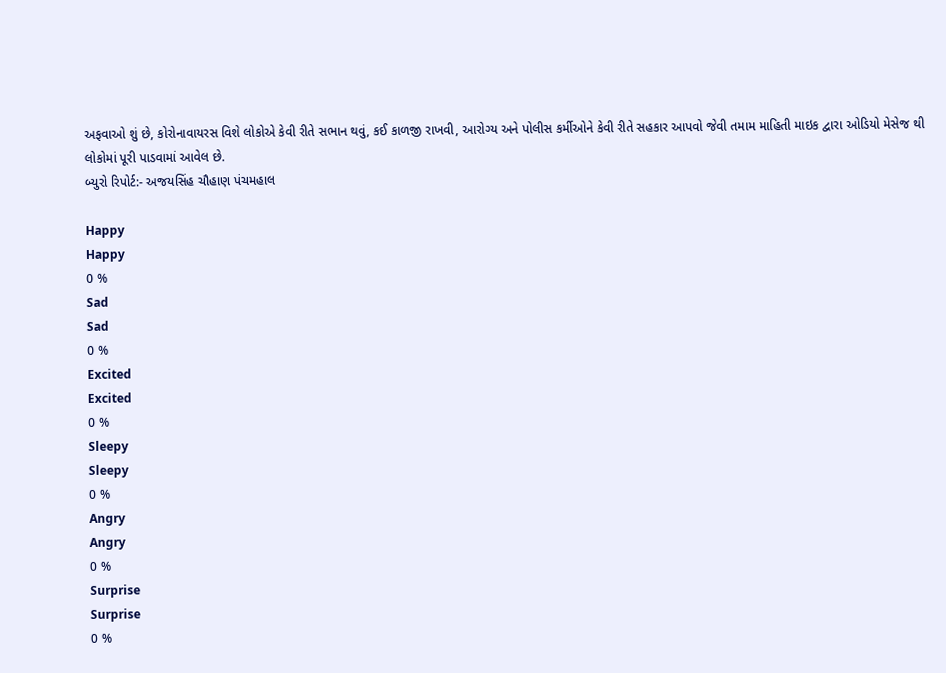અફવાઓ શું છે, કોરોનાવાયરસ વિશે લોકોએ કેવી રીતે સભાન થવું, કઈ કાળજી રાખવી, આરોગ્ય અને પોલીસ કર્મીઓને કેવી રીતે સહકાર આપવો જેવી તમામ માહિતી માઇક દ્વારા ઓડિયો મેસેજ થી લોકોમાં પૂરી પાડવામાં આવેલ છે.
બ્યુરો રિપોર્ટ:- અજયસિંહ ચૌહાણ પંચમહાલ

Happy
Happy
0 %
Sad
Sad
0 %
Excited
Excited
0 %
Sleepy
Sleepy
0 %
Angry
Angry
0 %
Surprise
Surprise
0 %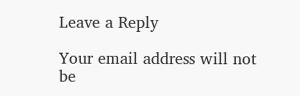Leave a Reply

Your email address will not be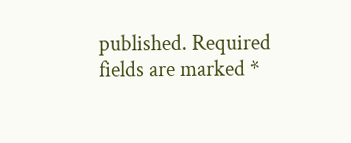published. Required fields are marked *